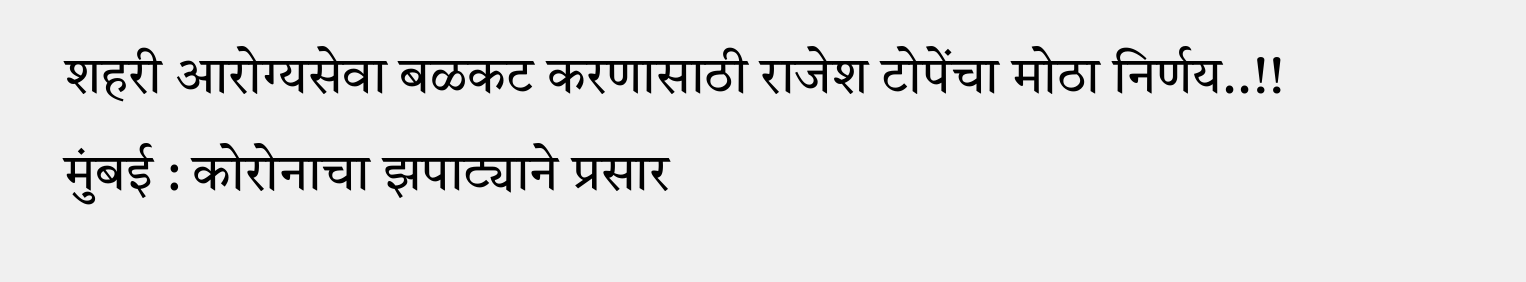शहरी आरोग्यसेवा बळकट करणासाठी राजेश टोपेंचा मोठा निर्णय..!!
मुंबई : कोरोनाचा झपाट्याने प्रसार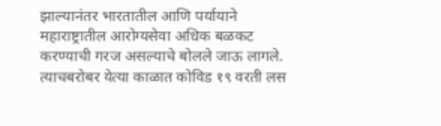झाल्यानंतर भारतातील आणि पर्यायाने महाराष्ट्रातील आरोग्यसेवा अधिक बळकट करण्याची गरज असल्याचे बोलले जाऊ लागले. त्याचबरोबर येत्या काळात कोविड १९ वरती लस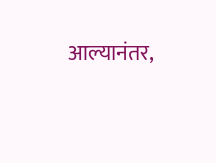आल्यानंतर,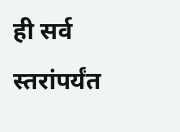ही सर्व स्तरांपर्यंत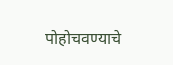पोहोचवण्याचे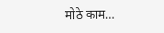मोठे काम…